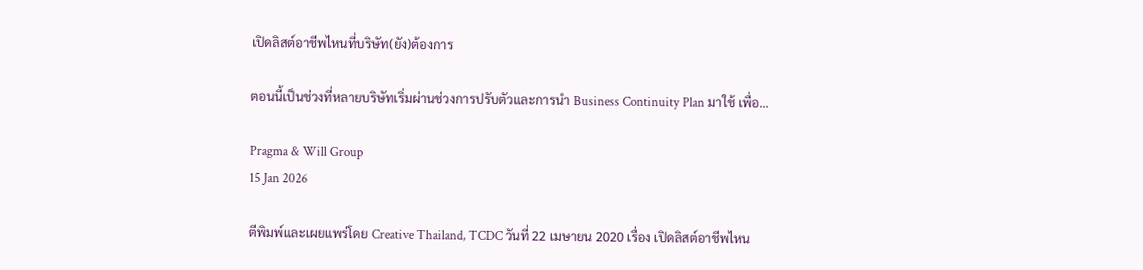เปิดลิสต์อาชีพไหนที่บริษัท(ยัง)ต้องการ

ตอนนี้เป็นช่วงที่หลายบริษัทเริ่มผ่านช่วงการปรับตัวและการนำ Business Continuity Plan มาใช้ เพื่อ...

Pragma & Will Group
15 Jan 2026

ตีพิมพ์และเผยแพร่โดย Creative Thailand, TCDC วันที่ 22 เมษายน 2020 เรื่อง เปิดลิสต์อาชีพไหน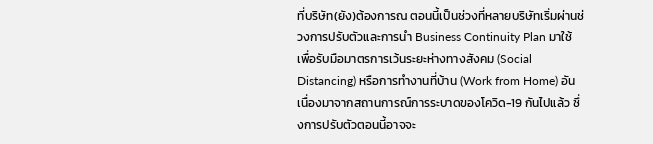ที่บริษัท(ยัง)ต้องการณ ตอนนี้เป็นช่วงที่หลายบริษัทเริ่มผ่านช่วงการปรับตัวและการนำ Business Continuity Plan มาใช้ เพื่อรับมือมาตรการเว้นระยะห่างทางสังคม (Social Distancing) หรือการทำงานที่บ้าน (Work from Home) อันเนื่องมาจากสถานการณ์การระบาดของโควิด-19 กันไปแล้ว ซึ่งการปรับตัวตอนนี้อาจจะ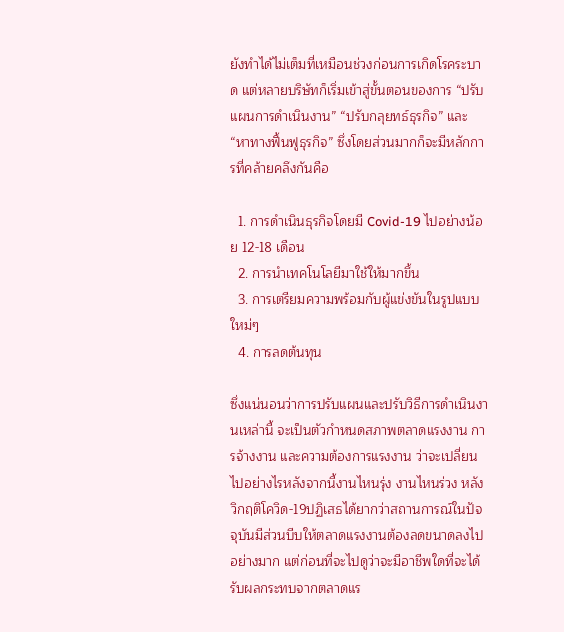ยังทำได้ไม่เต็มที่เหมือนช่วงก่อนการเกิดโรคระบาด แต่หลายบริษัทก็เริ่มเข้าสู่ขั้นตอนของการ “ปรับแผนการดำเนินงาน” “ปรับกลุยทธ์ธุรกิจ” และ “หาทางฟื้นฟูธุรกิจ” ซึ่งโดยส่วนมากก็จะมีหลักการที่คล้ายคลึงกันคือ

  1. การดำเนินธุรกิจโดยมี Covid-19 ไปอย่างน้อย 12-18 เดือน
  2. การนำเทคโนโลยีมาใช้ให้มากขึ้น
  3. การเตรียมความพร้อมกับผู้แข่งขันในรูปแบบใหม่ๆ
  4. การลดต้นทุน

ซึ่งแน่นอนว่าการปรับแผนและปรับวิธีการดำเนินงานเหล่านี้ จะเป็นตัวกำหนดสภาพตลาดแรงงาน การจ้างงาน และความต้องการแรงงาน ว่าจะเปลี่ยนไปอย่างไรหลังจากนี้งานไหนรุ่ง งานไหนร่วง หลังวิกฤติโควิด-19ปฏิเสธได้ยากว่าสถานการณ์ในปัจจุบันมีส่วนบีบให้ตลาดแรงงานต้องลดขนาดลงไปอย่างมาก แต่ก่อนที่จะไปดูว่าจะมีอาชีพใดที่จะได้รับผลกระทบจากตลาดแร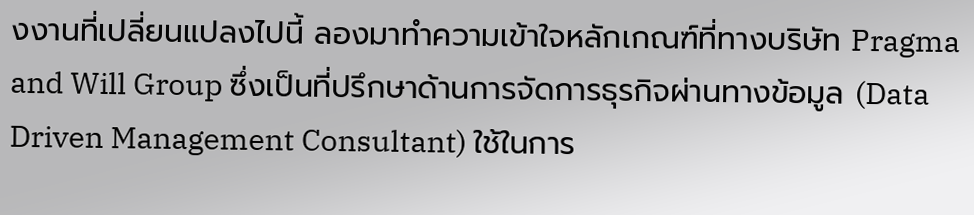งงานที่เปลี่ยนแปลงไปนี้ ลองมาทำความเข้าใจหลักเกณฑ์ที่ทางบริษัท Pragma and Will Group ซึ่งเป็นที่ปรึกษาด้านการจัดการธุรกิจผ่านทางข้อมูล (Data Driven Management Consultant) ใช้ในการ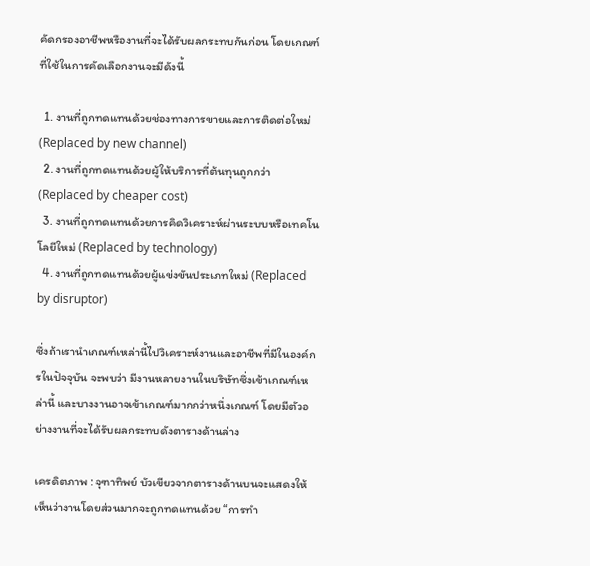คัดกรองอาชีพหรืองานที่จะได้รับผลกระทบกันก่อน โดยเกณฑ์ที่ใช้ในการคัดเลือกงานจะมีดังนี้

  1. งานที่ถูกทดแทนด้วยช่องทางการขายและการติดต่อใหม่ (Replaced by new channel)
  2. งานที่ถูกทดแทนด้วยผู้ให้บริการที่ต้นทุนถูกกว่า (Replaced by cheaper cost)
  3. งานที่ถูกทดแทนด้วยการคิดวิเคราะห์ผ่านระบบหรือเทคโนโลยีใหม่ (Replaced by technology)
  4. งานที่ถูกทดแทนด้วยผู้แข่งขันประเภทใหม่ (Replaced by disruptor)

ซึ่งถ้าเรานำเกณฑ์เหล่านี้ไปวิเคราะห์งานและอาชีพที่มีในองค์กรในปัจจุบัน จะพบว่า มีงานหลายงานในบริษัทซึ่งเข้าเกณฑ์เหล่านี้ และบางงานอาจเข้าเกณฑ์มากกว่าหนึ่งเกณฑ์ โดยมีตัวอย่างงานที่จะได้รับผลกระทบดังตารางด้านล่าง

เครดิตภาพ : จุฑาทิพย์ บัวเขียวจากตารางด้านบนจะแสดงให้เห็นว่างานโดยส่วนมากจะถูกทดแทนด้วย “การทำ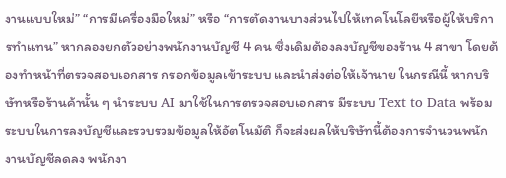งานแบบใหม่” “การมีเครื่องมือใหม่” หรือ “การตัดงานบางส่วนไปให้เทคโนโลยีหรือผู้ให้บริการทำแทน” หากลองยกตัวอย่างพนักงานบัญชี 4 คน ซึ่งเดิมต้องลงบัญชีของร้าน 4 สาขา โดยต้องทำหน้าที่ตรวจสอบเอกสาร กรอกข้อมูลเข้าระบบ และนำส่งต่อให้เจ้านาย ในกรณีนี้ หากบริษัทหรือร้านค้านั้น ๆ นำระบบ AI มาใช้ในการตรวจสอบเอกสาร มีระบบ Text to Data พร้อมระบบในการลงบัญชีและรวบรวมข้อมูลให้อัตโนมัติ ก็จะส่งผลให้บริษัทนี้ต้องการจำนวนพนักงานบัญชีลดลง พนักงา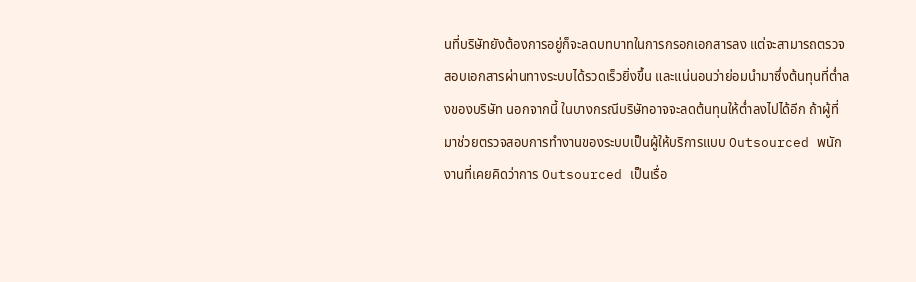นที่บริษัทยังต้องการอยู่ก็จะลดบทบาทในการกรอกเอกสารลง แต่จะสามารถตรวจสอบเอกสารผ่านทางระบบได้รวดเร็วยิ่งขึ้น และแน่นอนว่าย่อมนำมาซึ่งต้นทุนที่ต่ำลงของบริษัท นอกจากนี้ ในบางกรณีบริษัทอาจจะลดต้นทุนให้ต่ำลงไปได้อีก ถ้าผู้ที่มาช่วยตรวจสอบการทำงานของระบบเป็นผู้ให้บริการแบบ Outsourced พนักงานที่เคยคิดว่าการ Outsourced เป็นเรื่อ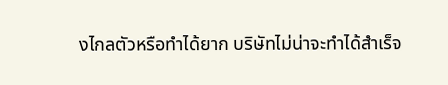งไกลตัวหรือทำได้ยาก บริษัทไม่น่าจะทำได้สำเร็จ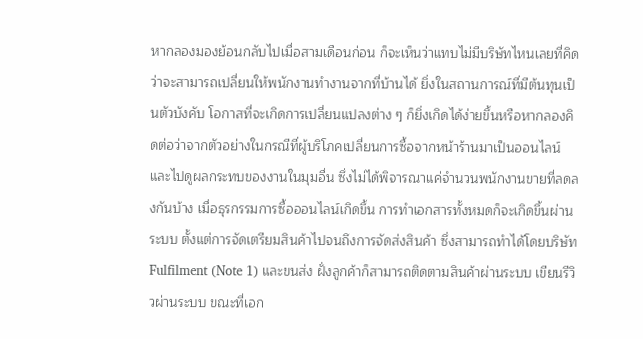หากลองมองย้อนกลับไปเมื่อสามเดือนก่อน ก็จะเห็นว่าแทบไม่มีบริษัทไหนเลยที่คิดว่าจะสามารถเปลี่ยนให้พนักงานทำงานจากที่บ้านได้ ยิ่งในสถานการณ์ที่มีต้นทุนเป็นตัวบังคับ โอกาสที่จะเกิดการเปลี่ยนแปลงต่าง ๆ ก็ยิ่งเกิดได้ง่ายขึ้นหรือหากลองคิดต่อว่าจากตัวอย่างในกรณีที่ผู้บริโภคเปลี่ยนการซื้อจากหน้าร้านมาเป็นออนไลน์ และไปดูผลกระทบของงานในมุมอื่น ซึ่งไม่ได้พิจารณาแค่จำนวนพนักงานขายที่ลดลงกันบ้าง เมื่อธุรกรรมการซื้อออนไลน์เกิดขึ้น การทำเอกสารทั้งหมดก็จะเกิดขึ้นผ่านระบบ ตั้งแต่การจัดเตรียมสินค้าไปจนถึงการจัดส่งสินค้า ซึ่งสามารถทำได้โดยบริษัท Fulfilment (Note 1) และขนส่ง ฝั่งลูกค้าก็สามารถติดตามสินค้าผ่านระบบ เขียนรีวิวผ่านระบบ ขณะที่เอก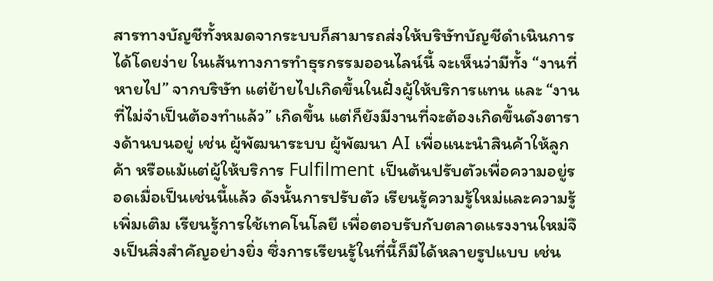สารทางบัญชีทั้งหมดจากระบบก็สามารถส่งให้บริษัทบัญชีดำเนินการได้โดยง่าย ในเส้นทางการทำธุรกรรมออนไลน์นี้ จะเห็นว่ามีทั้ง “งานที่หายไป” จากบริษัท แต่ย้ายไปเกิดขึ้นในฝั่งผู้ให้บริการแทน และ “งานที่ไม่จำเป็นต้องทำแล้ว” เกิดขึ้น แต่ก็ยังมีงานที่จะต้องเกิดขึ้นดังตารางด้านบนอยู่ เช่น ผู้พัฒนาระบบ ผู้พัฒนา AI เพื่อแนะนำสินค้าให้ลูกค้า หรือแม้แต่ผู้ให้บริการ Fulfilment เป็นต้นปรับตัวเพื่อความอยู่รอดเมื่อเป็นเช่นนี้แล้ว ดังนั้นการปรับตัว เรียนรู้ความรู้ใหม่และความรู้เพิ่มเติม เรียนรู้การใช้เทคโนโลยี เพื่อตอบรับกับตลาดแรงงานใหม่จึงเป็นสิ่งสำคัญอย่างยิ่ง ซึ่งการเรียนรู้ในที่นี้ก็มีได้หลายรูปแบบ เช่น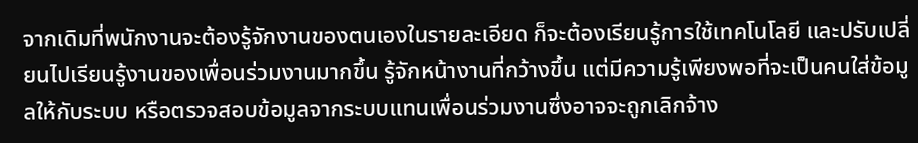จากเดิมที่พนักงานจะต้องรู้จักงานของตนเองในรายละเอียด ก็จะต้องเรียนรู้การใช้เทคโนโลยี และปรับเปลี่ยนไปเรียนรู้งานของเพื่อนร่วมงานมากขึ้น รู้จักหน้างานที่กว้างขึ้น แต่มีความรู้เพียงพอที่จะเป็นคนใส่ข้อมูลให้กับระบบ หรือตรวจสอบข้อมูลจากระบบแทนเพื่อนร่วมงานซึ่งอาจจะถูกเลิกจ้าง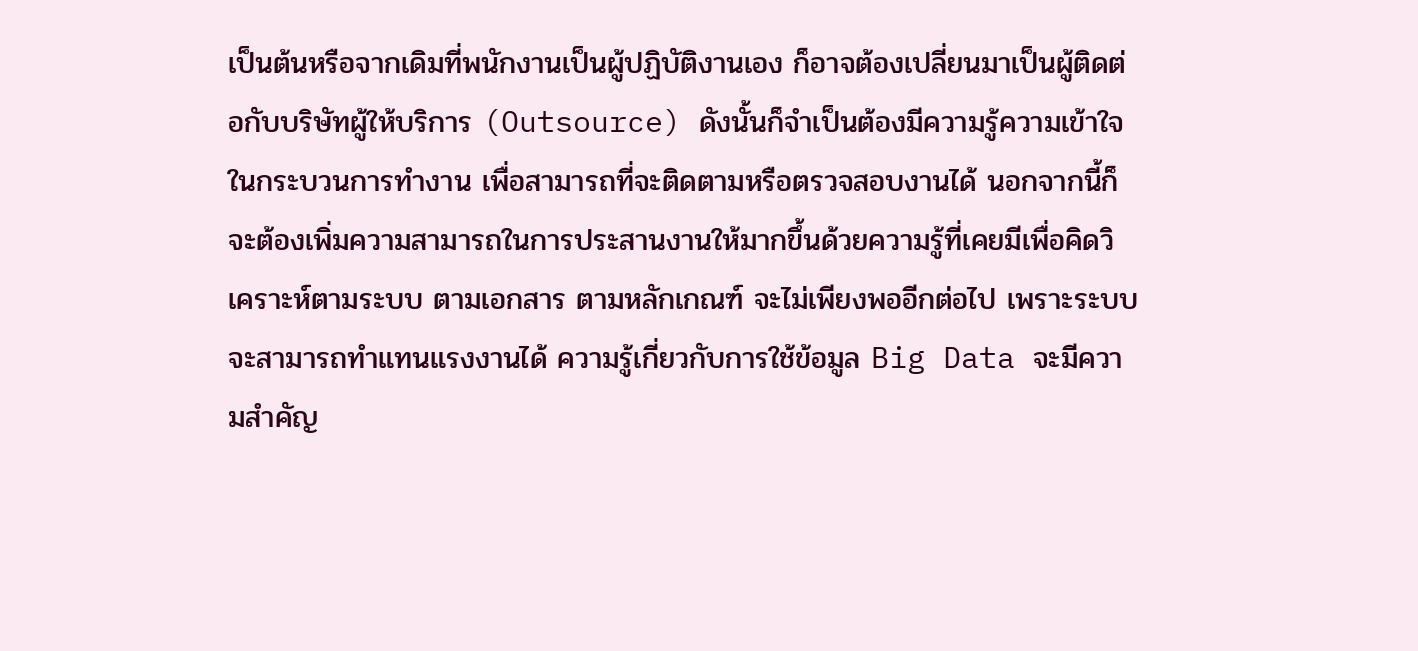เป็นต้นหรือจากเดิมที่พนักงานเป็นผู้ปฏิบัติงานเอง ก็อาจต้องเปลี่ยนมาเป็นผู้ติดต่อกับบริษัทผู้ให้บริการ (Outsource) ดังนั้นก็จำเป็นต้องมีความรู้ความเข้าใจในกระบวนการทำงาน เพื่อสามารถที่จะติดตามหรือตรวจสอบงานได้ นอกจากนี้ก็จะต้องเพิ่มความสามารถในการประสานงานให้มากขึ้นด้วยความรู้ที่เคยมีเพื่อคิดวิเคราะห์ตามระบบ ตามเอกสาร ตามหลักเกณฑ์ จะไม่เพียงพออีกต่อไป เพราะระบบจะสามารถทำแทนแรงงานได้ ความรู้เกี่ยวกับการใช้ข้อมูล Big Data จะมีความสำคัญ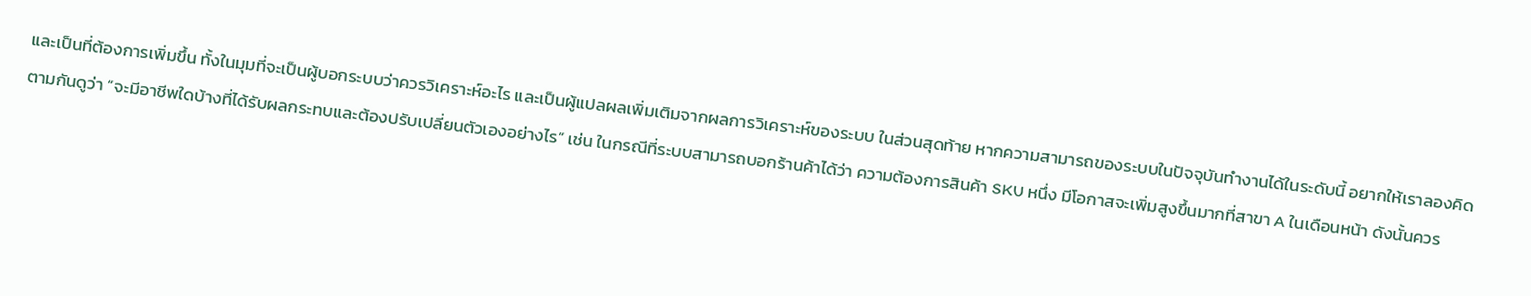และเป็นที่ต้องการเพิ่มขึ้น ทั้งในมุมที่จะเป็นผู้บอกระบบว่าควรวิเคราะห์อะไร และเป็นผู้แปลผลเพิ่มเติมจากผลการวิเคราะห์ของระบบ ในส่วนสุดท้าย หากความสามารถของระบบในปัจจุบันทำงานได้ในระดับนี้ อยากให้เราลองคิดตามกันดูว่า “จะมีอาชีพใดบ้างที่ได้รับผลกระทบและต้องปรับเปลี่ยนตัวเองอย่างไร” เช่น ในกรณีที่ระบบสามารถบอกร้านค้าได้ว่า ความต้องการสินค้า SKU หนึ่ง มีโอกาสจะเพิ่มสูงขึ้นมากที่สาขา A ในเดือนหน้า ดังนั้นควร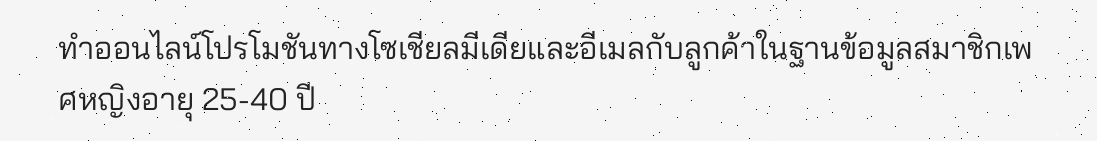ทำออนไลน์โปรโมชันทางโซเชียลมีเดียและอีเมลกับลูกค้าในฐานข้อมูลสมาชิกเพศหญิงอายุ 25-40 ปี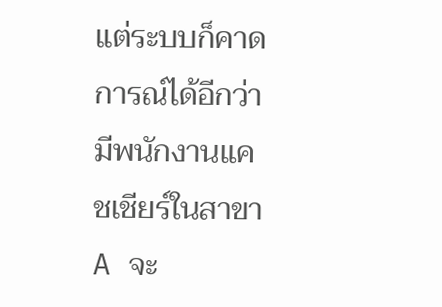แต่ระบบก็คาดการณ์ได้อีกว่า มีพนักงานแคชเชียร์ในสาขา A จะ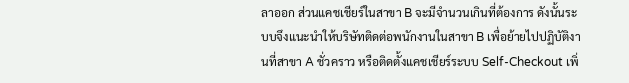ลาออก ส่วนแคชเชียร์ในสาขา B จะมีจำนวนเกินที่ต้องการ ดังนั้นระบบจึงแนะนำให้บริษัทติดต่อพนักงานในสาขา B เพื่อย้ายไปปฏิบัติงานที่สาขา A ชั่วคราว หรือติดตั้งแคชเชียร์ระบบ Self-Checkout เพิ่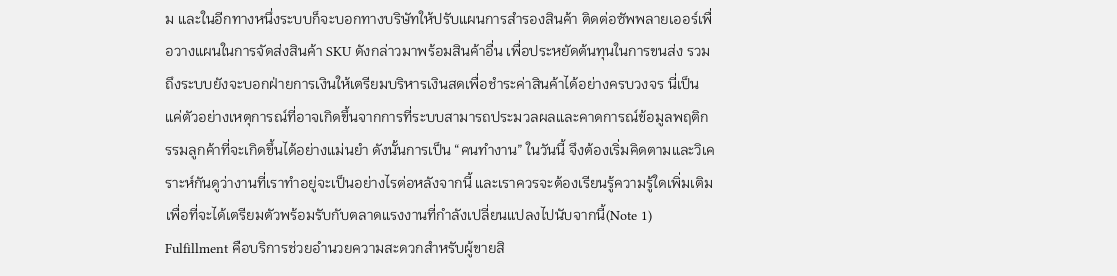ม และในอีกทางหนึ่งระบบก็จะบอกทางบริษัทให้ปรับแผนการสำรองสินค้า ติดต่อซัพพลายเออร์เพื่อวางแผนในการจัดส่งสินค้า SKU ดังกล่าวมาพร้อมสินค้าอื่น เพื่อประหยัดต้นทุนในการขนส่ง รวมถึงระบบยังจะบอกฝ่ายการเงินให้เตรียมบริหารเงินสดเพื่อชำระค่าสินค้าได้อย่างครบวงจร นี่เป็นแค่ตัวอย่างเหตุการณ์ที่อาจเกิดขึ้นจากการที่ระบบสามารถประมวลผลและคาดการณ์ข้อมูลพฤติกรรมลูกค้าที่จะเกิดขึ้นได้อย่างแม่นยำ ดังนั้นการเป็น “คนทำงาน” ในวันนี้ จึงต้องเริ่มคิดตามและวิเคราะห์กันดูว่างานที่เราทำอยู่จะเป็นอย่างไรต่อหลังจากนี้ และเราควรจะต้องเรียนรู้ความรู้ใดเพิ่มเติม เพื่อที่จะได้เตรียมตัวพร้อมรับกับตลาดแรงงานที่กำลังเปลี่ยนแปลงไปนับจากนี้(Note 1) Fulfillment คือบริการช่วยอำนวยความสะดวกสำหรับผู้ขายสิ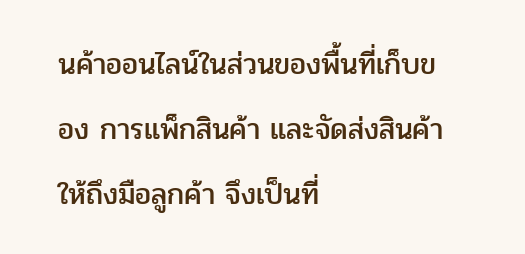นค้าออนไลน์ในส่วนของพื้นที่เก็บของ การแพ็กสินค้า และจัดส่งสินค้าให้ถึงมือลูกค้า จึงเป็นที่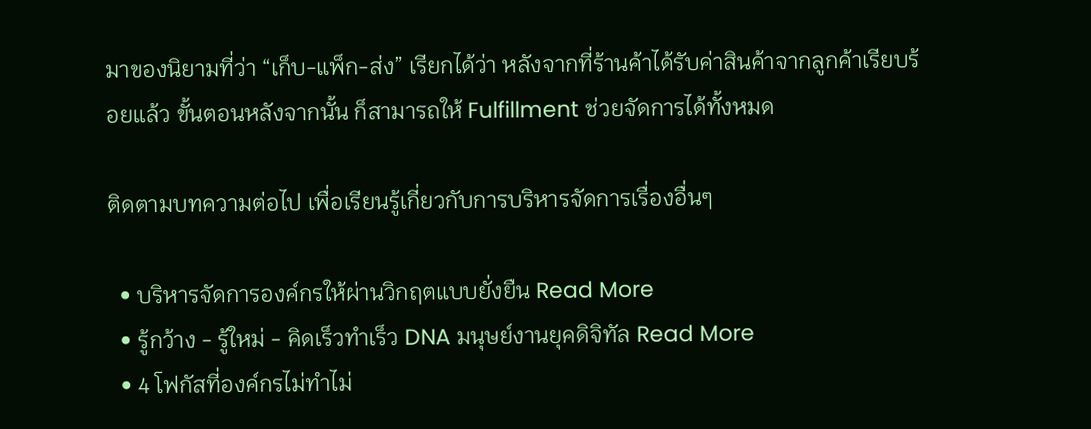มาของนิยามที่ว่า “เก็บ-แพ็ก-ส่ง” เรียกได้ว่า หลังจากที่ร้านค้าได้รับค่าสินค้าจากลูกค้าเรียบร้อยแล้ว ขั้นตอนหลังจากนั้น ก็สามารถให้ Fulfillment ช่วยจัดการได้ทั้งหมด

ติดตามบทความต่อไป เพื่อเรียนรู้เกี่ยวกับการบริหารจัดการเรื่องอื่นๆ

  • บริหารจัดการองค์กรให้ผ่านวิกฤตแบบยั่งยืน Read More
  • รู้กว้าง - รู้ใหม่ - คิดเร็วทำเร็ว DNA มนุษย์งานยุคดิจิทัล Read More
  • 4 โฟกัสที่องค์กรไม่ทำไม่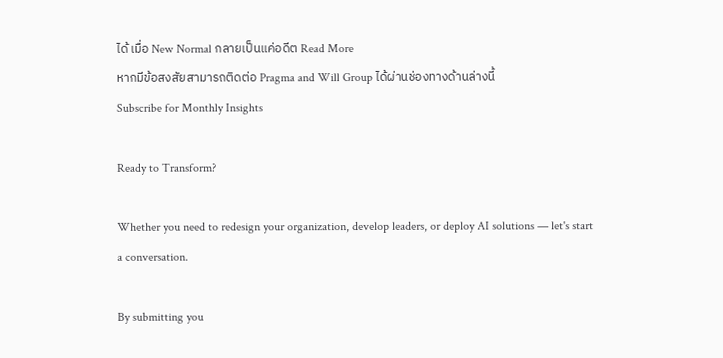ได้ เมื่อ New Normal กลายเป็นแค่อดีต Read More
หากมีข้อสงสัยสามารถติดต่อ Pragma and Will Group ได้ผ่านช่องทางด้านล่างนี้
Subscribe for Monthly Insights

Ready to Transform?

Whether you need to redesign your organization, develop leaders, or deploy AI solutions — let's start a conversation.

By submitting you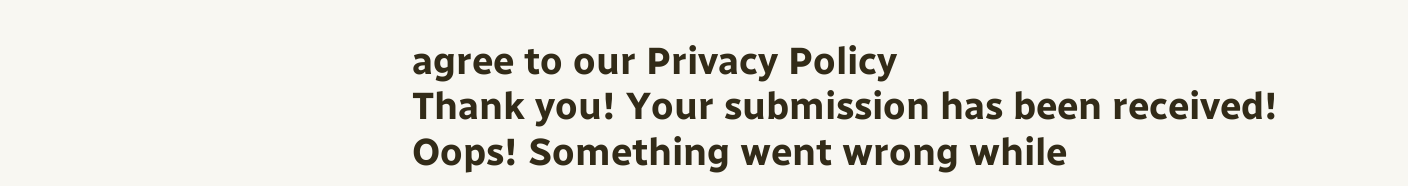agree to our Privacy Policy
Thank you! Your submission has been received!
Oops! Something went wrong while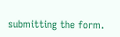submitting the form.